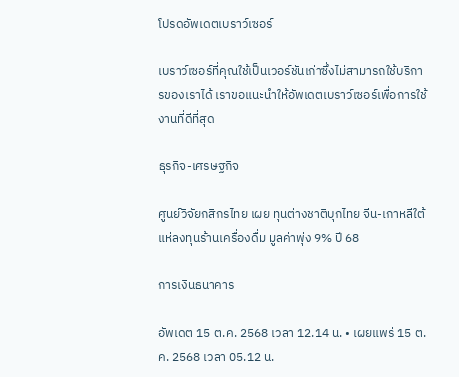โปรดอัพเดตเบราว์เซอร์

เบราว์เซอร์ที่คุณใช้เป็นเวอร์ชันเก่าซึ่งไม่สามารถใช้บริการของเราได้ เราขอแนะนำให้อัพเดตเบราว์เซอร์เพื่อการใช้งานที่ดีที่สุด

ธุรกิจ-เศรษฐกิจ

ศูนย์วิจัยกสิกรไทย เผย ทุนต่างชาติบุกไทย จีน-เกาหลีใต้ แห่ลงทุนร้านเครื่องดื่ม มูลค่าพุ่ง 9% ปี 68

การเงินธนาคาร

อัพเดต 15 ต.ค. 2568 เวลา 12.14 น. • เผยแพร่ 15 ต.ค. 2568 เวลา 05.12 น.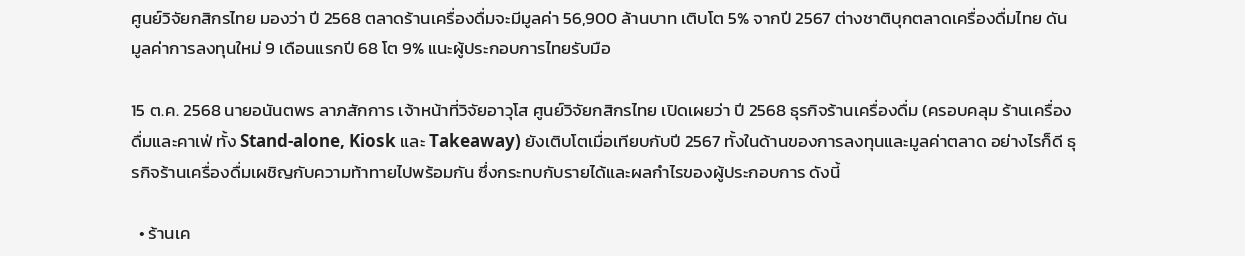ศูนย์วิจัยกสิกรไทย มองว่า ปี 2568 ตลาดร้านเครื่องดื่มจะมีมูลค่า 56,900 ล้านบาท เติบโต 5% จากปี 2567 ต่างชาติบุกตลาดเครื่องดื่มไทย ดันมูลค่าการลงทุนใหม่ 9 เดือนแรกปี 68 โต 9% แนะผู้ประกอบการไทยรับมือ

15 ต.ค. 2568 นายอนันตพร ลาภสักการ เจ้าหน้าที่วิจัยอาวุโส ศูนย์วิจัยกสิกรไทย เปิดเผยว่า ปี 2568 ธุรกิจร้านเครื่องดื่ม (ครอบคลุม ร้านเครื่องดื่มและคาเฟ่ ทั้ง Stand-alone, Kiosk และ Takeaway) ยังเติบโตเมื่อเทียบกับปี 2567 ทั้งในด้านของการลงทุนและมูลค่าตลาด อย่างไรก็ดี ธุรกิจร้านเครื่องดื่มเผชิญกับความท้าทายไปพร้อมกัน ซึ่งกระทบกับรายได้และผลกำไรของผู้ประกอบการ ดังนี้

  • ร้านเค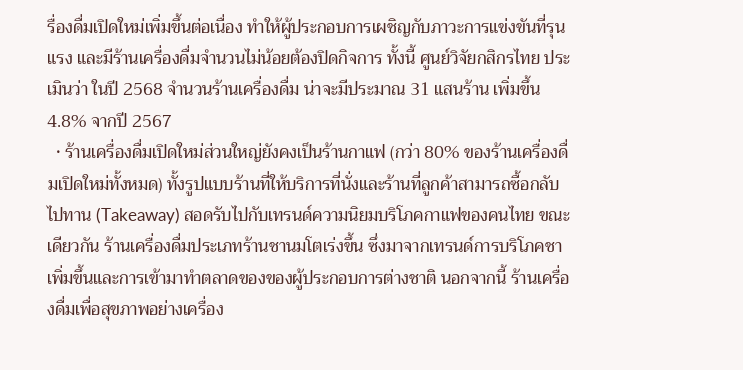รื่องดื่มเปิดใหม่เพิ่มขึ้นต่อเนื่อง ทำให้ผู้ประกอบการเผชิญกับภาวะการแข่งขันที่รุนแรง และมีร้านเครื่องดื่มจำนวนไม่น้อยต้องปิดกิจการ ทั้งนี้ ศูนย์วิจัยกสิกรไทย ประเมินว่า ในปี 2568 จำนวนร้านเครื่องดื่ม น่าจะมีประมาณ 31 แสนร้าน เพิ่มขึ้น 4.8% จากปี 2567
  • ร้านเครื่องดื่มเปิดใหม่ส่วนใหญ่ยังคงเป็นร้านกาแฟ (กว่า 80% ของร้านเครื่องดื่มเปิดใหม่ทั้งหมด) ทั้งรูปแบบร้านที่ให้บริการที่นั่งและร้านที่ลูกค้าสามารถซื้อกลับไปทาน (Takeaway) สอดรับไปกับเทรนด์ความนิยมบริโภคกาแฟของคนไทย ขณะเดียวกัน ร้านเครื่องดื่มประเภทร้านชานมโตเร่งขึ้น ซึ่งมาจากเทรนด์การบริโภคชาเพิ่มขึ้นและการเข้ามาทำตลาดของของผู้ประกอบการต่างชาติ นอกจากนี้ ร้านเครื่องดื่มเพื่อสุขภาพอย่างเครื่อง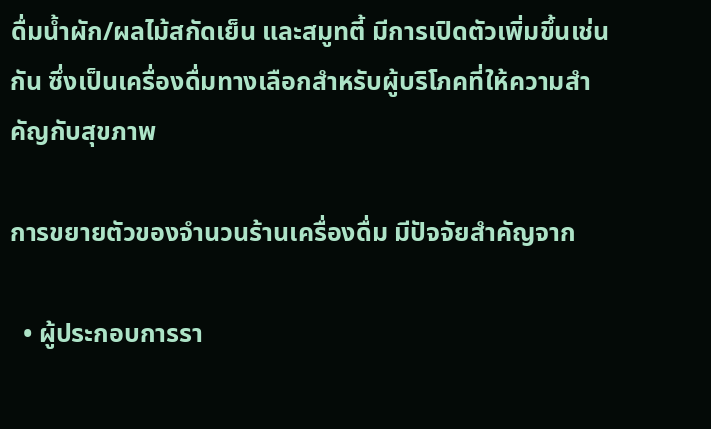ดื่มน้ำผัก/ผลไม้สกัดเย็น และสมูทตี้ มีการเปิดตัวเพิ่มขึ้นเช่นกัน ซึ่งเป็นเครื่องดื่มทางเลือกสำหรับผู้บริโภคที่ให้ความสำคัญกับสุขภาพ

การขยายตัวของจำนวนร้านเครื่องดื่ม มีปัจจัยสำคัญจาก

  • ผู้ประกอบการรา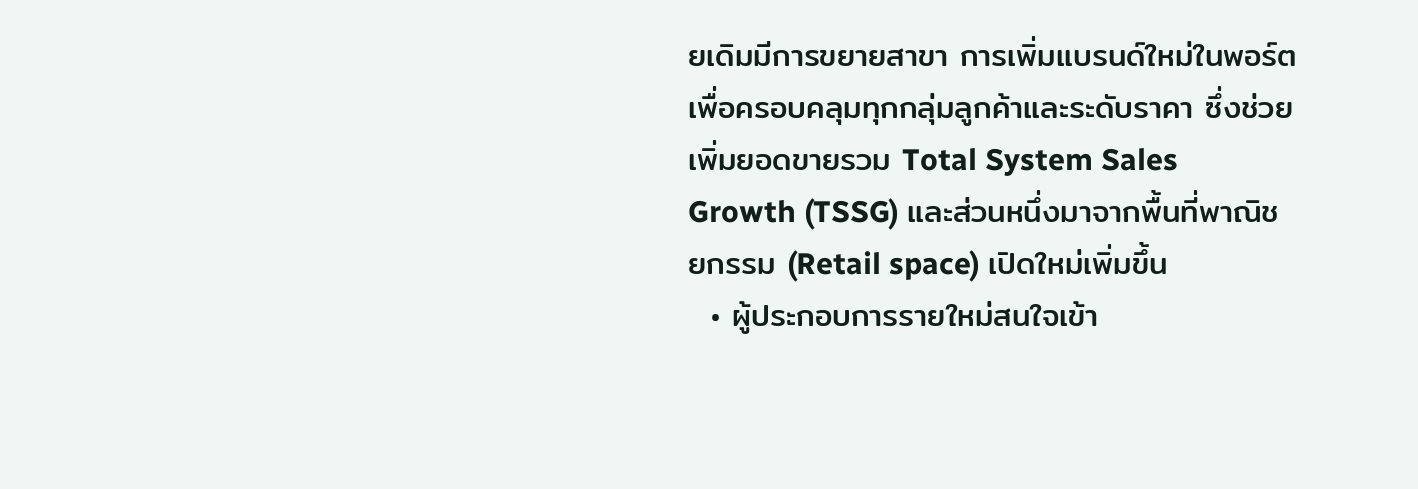ยเดิมมีการขยายสาขา การเพิ่มแบรนด์ใหม่ในพอร์ต เพื่อครอบคลุมทุกกลุ่มลูกค้าและระดับราคา ซึ่งช่วยเพิ่มยอดขายรวม Total System Sales Growth (TSSG) และส่วนหนึ่งมาจากพื้นที่พาณิชยกรรม (Retail space) เปิดใหม่เพิ่มขึ้น
  • ผู้ประกอบการรายใหม่สนใจเข้า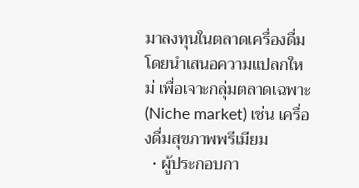มาลงทุนในตลาดเครื่องดื่ม โดยนำเสนอความแปลกใหม่ เพื่อเจาะกลุ่มตลาดเฉพาะ (Niche market) เช่น เครื่องดื่มสุขภาพพรีเมียม
  • ผู้ประกอบกา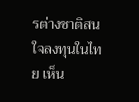รต่างชาติสนใจลงทุนในไทย เห็น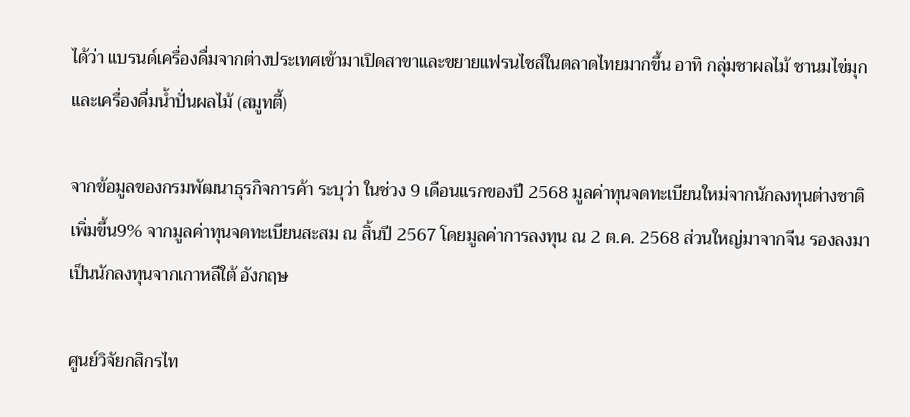ได้ว่า แบรนด์เครื่องดื่มจากต่างประเทศเข้ามาเปิดสาขาและขยายแฟรนไชส์ในตลาดไทยมากขึ้น อาทิ กลุ่มชาผลไม้ ชานมไข่มุกและเครื่องดื่มน้ำปั่นผลไม้ (สมูทตี้)

จากข้อมูลของกรมพัฒนาธุรกิจการค้า ระบุว่า ในช่วง 9 เดือนแรกของปี 2568 มูลค่าทุนจดทะเบียนใหม่จากนักลงทุนต่างชาติเพิ่มขึ้น9% จากมูลค่าทุนจดทะเบียนสะสม ณ สิ้นปี 2567 โดยมูลค่าการลงทุน ณ 2 ต.ค. 2568 ส่วนใหญ่มาจากจีน รองลงมาเป็นนักลงทุนจากเกาหลีใต้ อังกฤษ

ศูนย์วิจัยกสิกรไท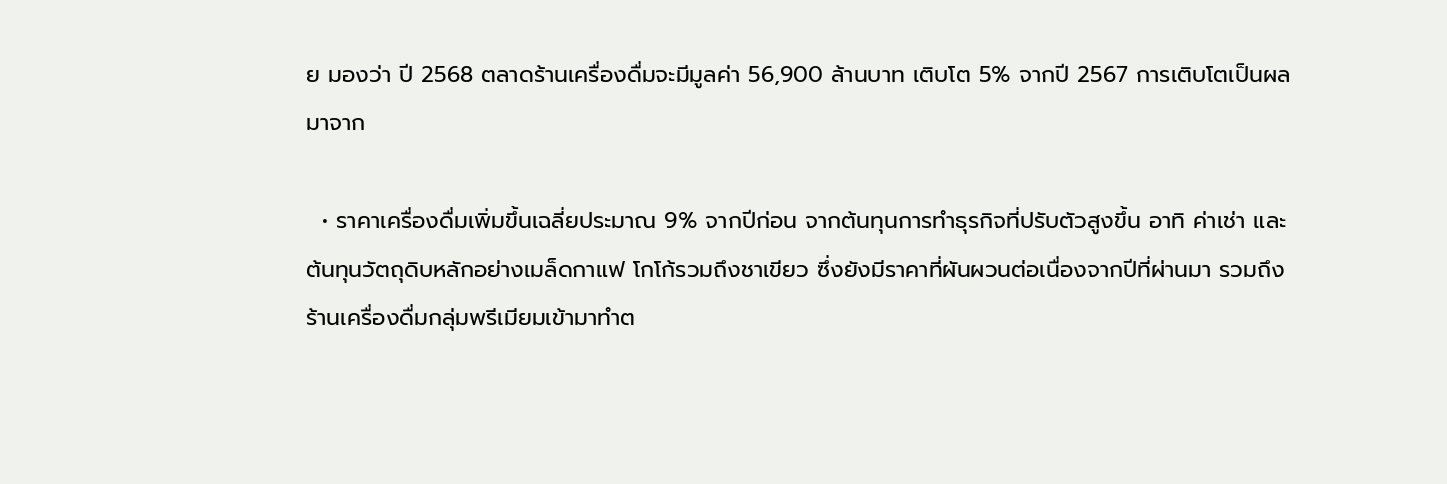ย มองว่า ปี 2568 ตลาดร้านเครื่องดื่มจะมีมูลค่า 56,900 ล้านบาท เติบโต 5% จากปี 2567 การเติบโตเป็นผลมาจาก

  • ราคาเครื่องดื่มเพิ่มขึ้นเฉลี่ยประมาณ 9% จากปีก่อน จากต้นทุนการทำธุรกิจที่ปรับตัวสูงขึ้น อาทิ ค่าเช่า และต้นทุนวัตถุดิบหลักอย่างเมล็ดกาแฟ โกโก้รวมถึงชาเขียว ซึ่งยังมีราคาที่ผันผวนต่อเนื่องจากปีที่ผ่านมา รวมถึงร้านเครื่องดื่มกลุ่มพรีเมียมเข้ามาทำต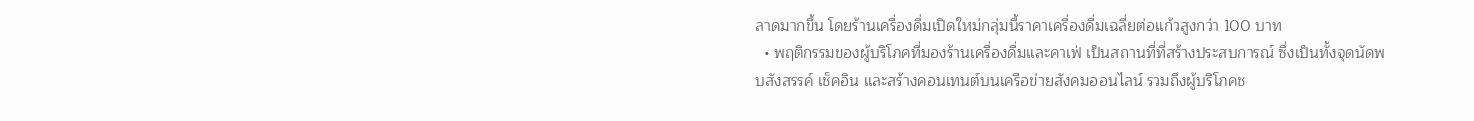ลาดมากขึ้น โดยร้านเครื่องดื่มเปิดใหม่กลุ่มนี้ราคาเครื่องดื่มเฉลี่ยต่อแก้วสูงกว่า 100 บาท
  • พฤติกรรมของผู้บริโภคที่มองร้านเครื่องดื่มและคาเฟ่ เป็นสถานที่ที่สร้างประสบการณ์ ซึ่งเป็นทั้งจุดนัดพบสังสรรค์ เช็คอิน และสร้างคอนเทนต์บนเครือข่ายสังคมออนไลน์ รวมถึงผู้บริโภคช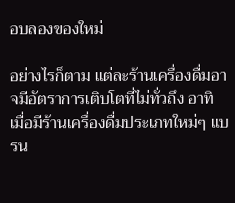อบลองของใหม่

อย่างไรก็ตาม แต่ละร้านเครื่องดื่มอาจมีอัตราการเติบโตที่ไม่ทั่วถึง อาทิ เมื่อมีร้านเครื่องดื่มประเภทใหม่ๆ แบรน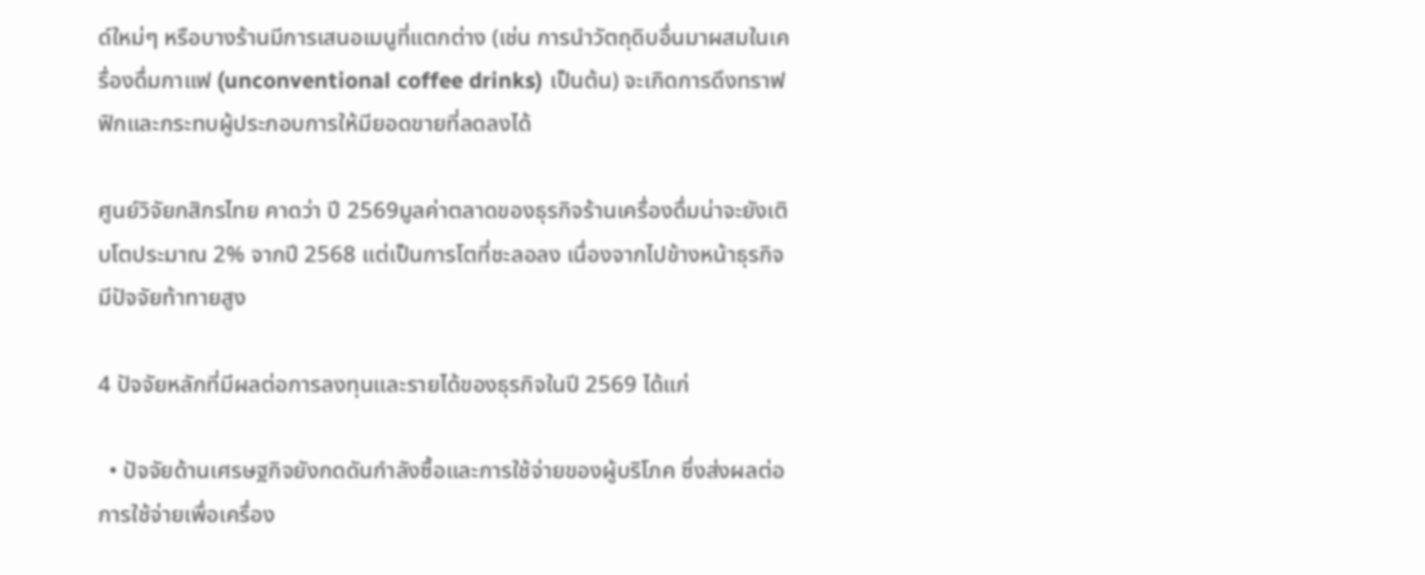ด์ใหม่ๆ หรือบางร้านมีการเสนอเมนูที่แตกต่าง (เช่น การนำวัตถุดิบอื่นมาผสมในเครื่องดื่มกาแฟ (unconventional coffee drinks) เป็นต้น) จะเกิดการดึงทราฟฟิกและกระทบผู้ประกอบการให้มียอดขายที่ลดลงได้

ศูนย์วิจัยกสิกรไทย คาดว่า ปี 2569มูลค่าตลาดของธุรกิจร้านเครื่องดื่มน่าจะยังเติบโตประมาณ 2% จากปี 2568 แต่เป็นการโตที่ชะลอลง เนื่องจากไปข้างหน้าธุรกิจมีปัจจัยท้าทายสูง

4 ปัจจัยหลักที่มีผลต่อการลงทุนและรายได้ของธุรกิจในปี 2569 ได้แก่

  • ปัจจัยด้านเศรษฐกิจยังกดดันกำลังซื้อและการใช้จ่ายของผู้บริโภค ซึ่งส่งผลต่อการใช้จ่ายเพื่อเครื่อง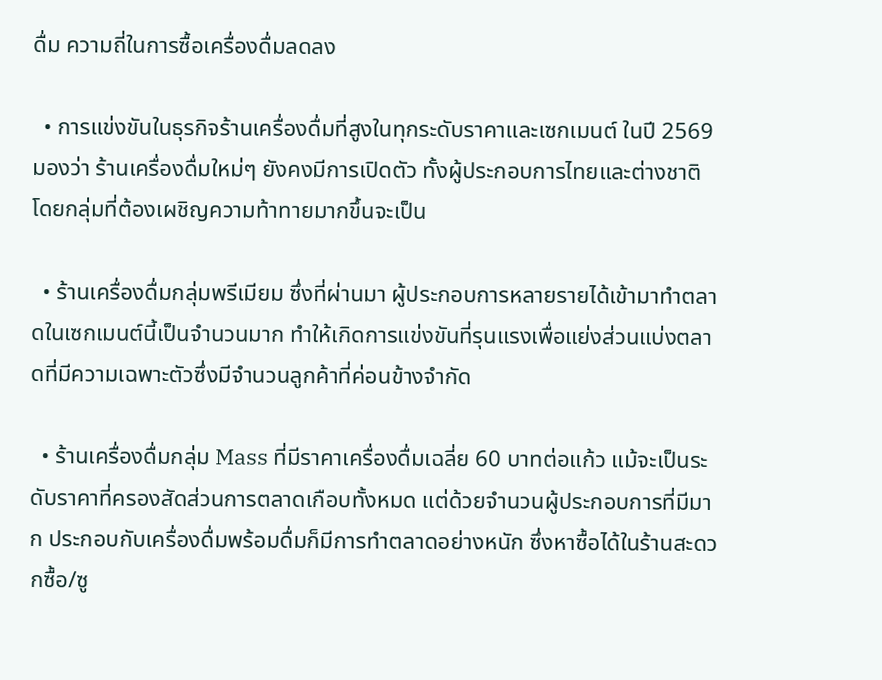ดื่ม ความถี่ในการซื้อเครื่องดื่มลดลง

  • การแข่งขันในธุรกิจร้านเครื่องดื่มที่สูงในทุกระดับราคาและเซกเมนต์ ในปี 2569 มองว่า ร้านเครื่องดื่มใหม่ๆ ยังคงมีการเปิดตัว ทั้งผู้ประกอบการไทยและต่างชาติ โดยกลุ่มที่ต้องเผชิญความท้าทายมากขึ้นจะเป็น

  • ร้านเครื่องดื่มกลุ่มพรีเมียม ซึ่งที่ผ่านมา ผู้ประกอบการหลายรายได้เข้ามาทำตลาดในเซกเมนต์นี้เป็นจำนวนมาก ทำให้เกิดการแข่งขันที่รุนแรงเพื่อแย่งส่วนแบ่งตลาดที่มีความเฉพาะตัวซึ่งมีจำนวนลูกค้าที่ค่อนข้างจำกัด

  • ร้านเครื่องดื่มกลุ่ม Mass ที่มีราคาเครื่องดื่มเฉลี่ย 60 บาทต่อแก้ว แม้จะเป็นระดับราคาที่ครองสัดส่วนการตลาดเกือบทั้งหมด แต่ด้วยจำนวนผู้ประกอบการที่มีมาก ประกอบกับเครื่องดื่มพร้อมดื่มก็มีการทำตลาดอย่างหนัก ซึ่งหาซื้อได้ในร้านสะดวกซื้อ/ซู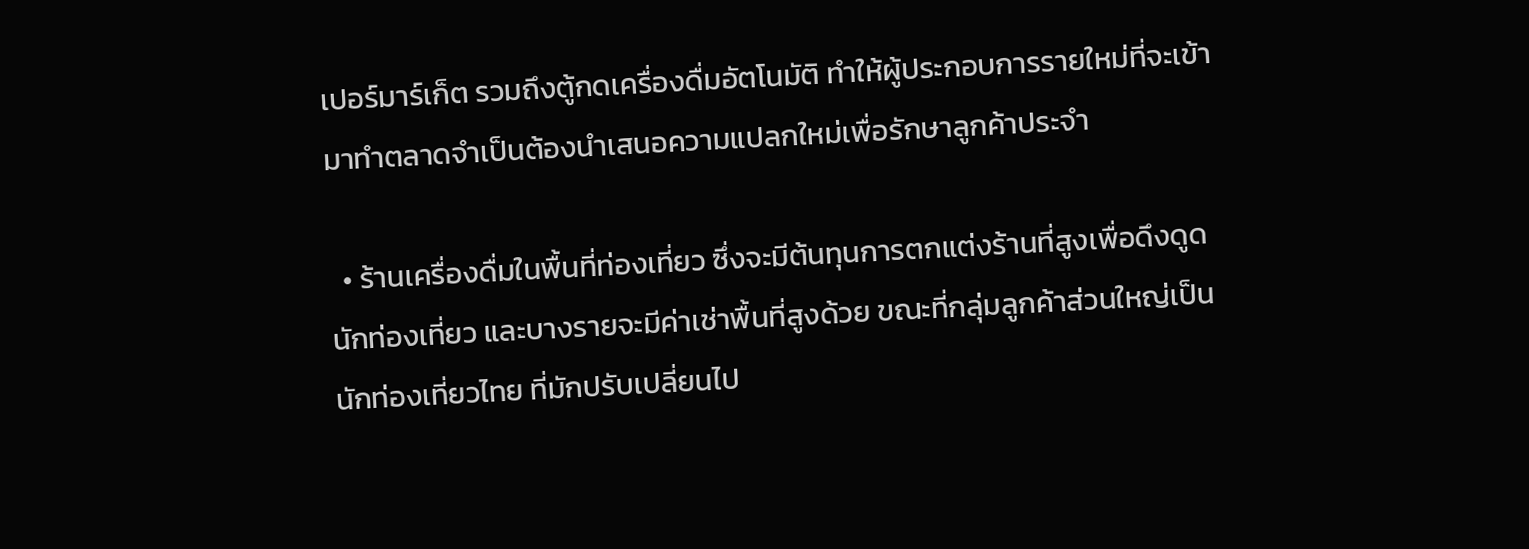เปอร์มาร์เก็ต รวมถึงตู้กดเครื่องดื่มอัตโนมัติ ทำให้ผู้ประกอบการรายใหม่ที่จะเข้ามาทำตลาดจำเป็นต้องนำเสนอความแปลกใหม่เพื่อรักษาลูกค้าประจำ

  • ร้านเครื่องดื่มในพื้นที่ท่องเที่ยว ซึ่งจะมีต้นทุนการตกแต่งร้านที่สูงเพื่อดึงดูดนักท่องเที่ยว และบางรายจะมีค่าเช่าพื้นที่สูงด้วย ขณะที่กลุ่มลูกค้าส่วนใหญ่เป็นนักท่องเที่ยวไทย ที่มักปรับเปลี่ยนไป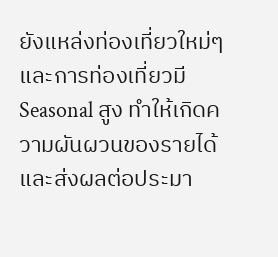ยังแหล่งท่องเที่ยวใหม่ๆ และการท่องเที่ยวมี Seasonal สูง ทำให้เกิดความผันผวนของรายได้ และส่งผลต่อประมา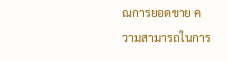ณการยอดขาย ความสามารถในการ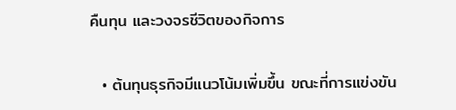คืนทุน และวงจรชีวิตของกิจการ

  • ต้นทุนธุรกิจมีแนวโน้มเพิ่มขึ้น ขณะที่การแข่งขัน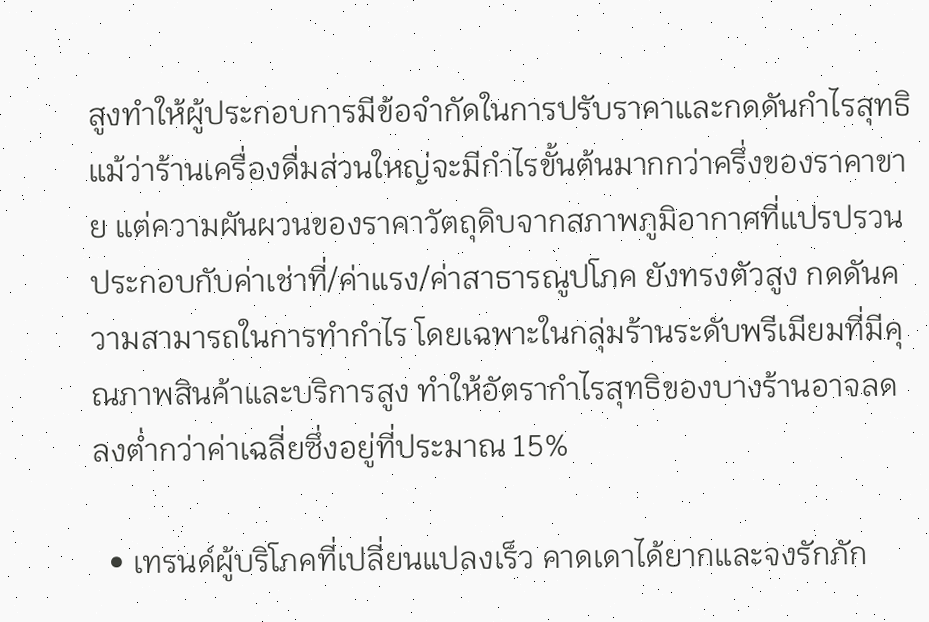สูงทำให้ผู้ประกอบการมีข้อจำกัดในการปรับราคาและกดดันกำไรสุทธิ แม้ว่าร้านเครื่องดื่มส่วนใหญ่จะมีกำไรขั้นต้นมากกว่าครึ่งของราคาขาย แต่ความผันผวนของราคาวัตถุดิบจากสภาพภูมิอากาศที่แปรปรวน ประกอบกับค่าเช่าที่/ค่าแรง/ค่าสาธารณูปโภค ยังทรงตัวสูง กดดันความสามารถในการทำกำไร โดยเฉพาะในกลุ่มร้านระดับพรีเมียมที่มีคุณภาพสินค้าและบริการสูง ทำให้อัตรากำไรสุทธิของบางร้านอาจลดลงต่ำกว่าค่าเฉลี่ยซึ่งอยู่ที่ประมาณ 15%

  • เทรนด์ผู้บริโภคที่เปลี่ยนแปลงเร็ว คาดเดาได้ยากและจงรักภัก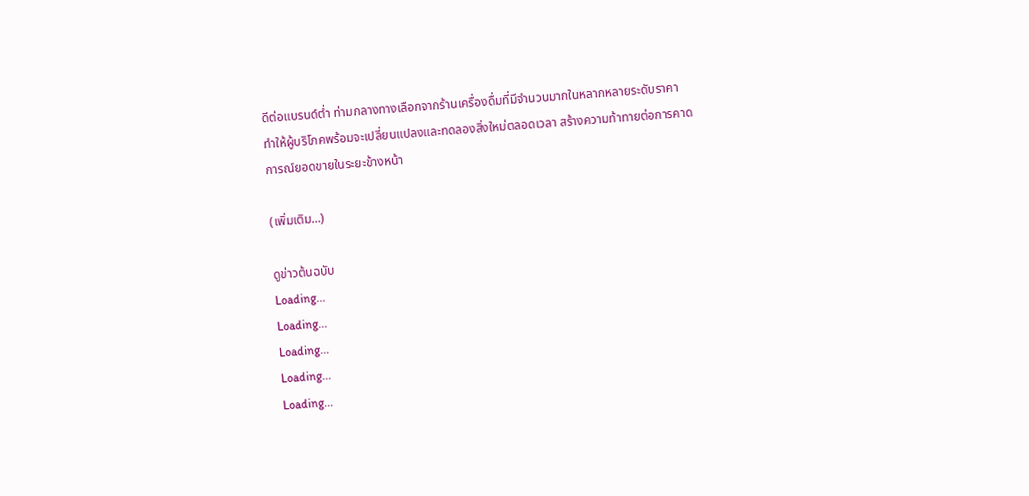ดีต่อแบรนด์ต่ำ ท่ามกลางทางเลือกจากร้านเครื่องดื่มที่มีจำนวนมากในหลากหลายระดับราคา ทำให้ผู้บริโภคพร้อมจะเปลี่ยนแปลงและทดลองสิ่งใหม่ตลอดเวลา สร้างความท้าทายต่อการคาดการณ์ยอดขายในระยะข้างหน้า

(เพิ่มเติม…)

ดูข่าวต้นฉบับ
Loading...
Loading...
Loading...
Loading...
Loading...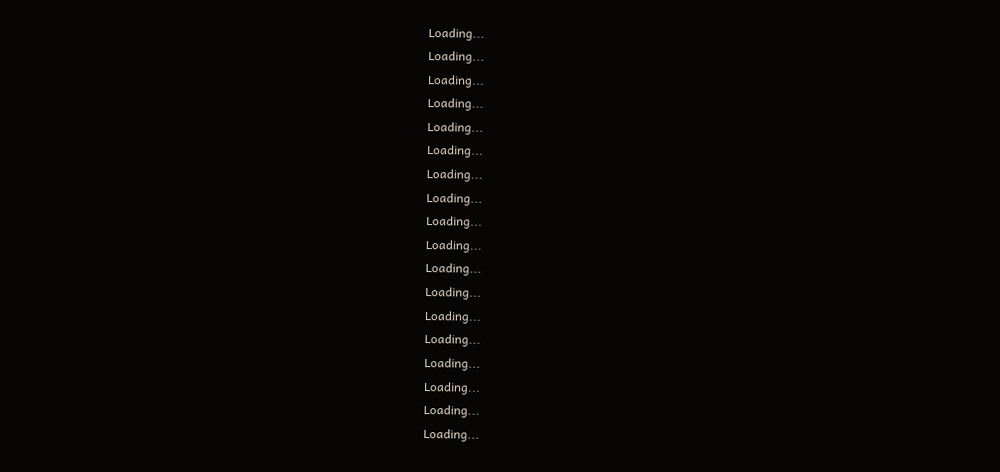Loading...
Loading...
Loading...
Loading...
Loading...
Loading...
Loading...
Loading...
Loading...
Loading...
Loading...
Loading...
Loading...
Loading...
Loading...
Loading...
Loading...
Loading...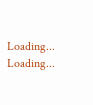Loading...
Loading...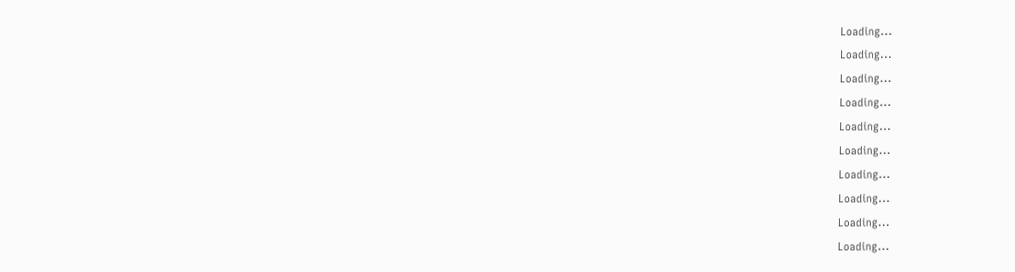Loading...
Loading...
Loading...
Loading...
Loading...
Loading...
Loading...
Loading...
Loading...
Loading...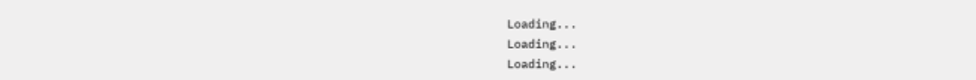Loading...
Loading...
Loading...